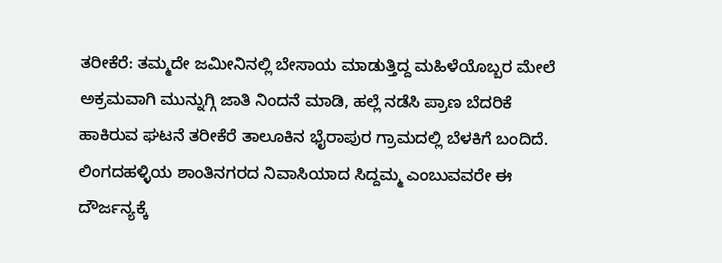ತರೀಕೆರೆ: ತಮ್ಮದೇ ಜಮೀನಿನಲ್ಲಿ ಬೇಸಾಯ ಮಾಡುತ್ತಿದ್ದ ಮಹಿಳೆಯೊಬ್ಬರ ಮೇಲೆ ಅಕ್ರಮವಾಗಿ ಮುನ್ನುಗ್ಗಿ ಜಾತಿ ನಿಂದನೆ ಮಾಡಿ, ಹಲ್ಲೆ ನಡೆಸಿ ಪ್ರಾಣ ಬೆದರಿಕೆ ಹಾಕಿರುವ ಘಟನೆ ತರೀಕೆರೆ ತಾಲೂಕಿನ ಭೈರಾಪುರ ಗ್ರಾಮದಲ್ಲಿ ಬೆಳಕಿಗೆ ಬಂದಿದೆ.
ಲಿಂಗದಹಳ್ಳಿಯ ಶಾಂತಿನಗರದ ನಿವಾಸಿಯಾದ ಸಿದ್ದಮ್ಮ ಎಂಬುವವರೇ ಈ ದೌರ್ಜನ್ಯಕ್ಕೆ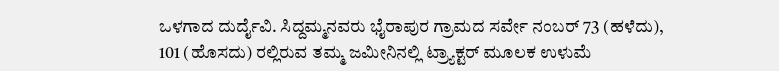ಒಳಗಾದ ದುರ್ದೈವಿ. ಸಿದ್ದಮ್ಮನವರು ಭೈರಾಪುರ ಗ್ರಾಮದ ಸರ್ವೇ ನಂಬರ್ 73 (ಹಳೆದು), 101 (ಹೊಸದು) ರಲ್ಲಿರುವ ತಮ್ಮ ಜಮೀನಿನಲ್ಲಿ ಟ್ರ್ಯಾಕ್ಟರ್ ಮೂಲಕ ಉಳುಮೆ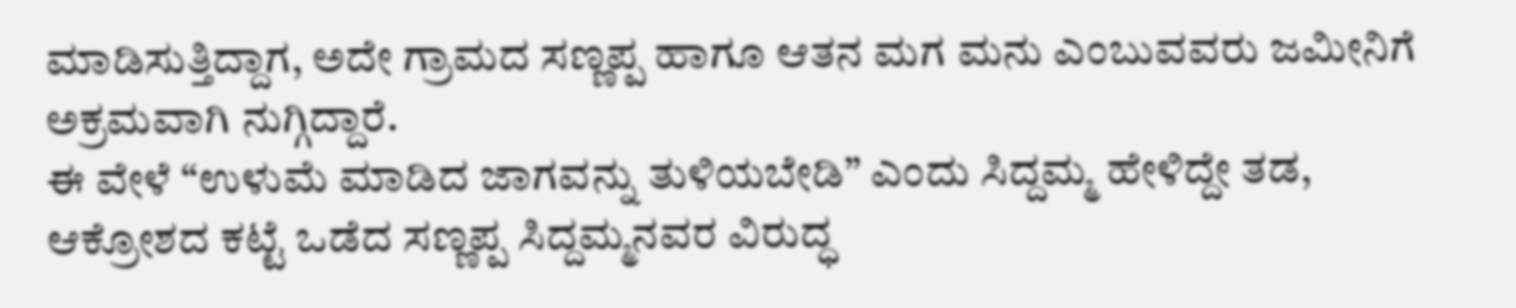ಮಾಡಿಸುತ್ತಿದ್ದಾಗ, ಅದೇ ಗ್ರಾಮದ ಸಣ್ಣಪ್ಪ ಹಾಗೂ ಆತನ ಮಗ ಮನು ಎಂಬುವವರು ಜಮೀನಿಗೆ ಅಕ್ರಮವಾಗಿ ನುಗ್ಗಿದ್ದಾರೆ.
ಈ ವೇಳೆ “ಉಳುಮೆ ಮಾಡಿದ ಜಾಗವನ್ನು ತುಳಿಯಬೇಡಿ” ಎಂದು ಸಿದ್ದಮ್ಮ ಹೇಳಿದ್ದೇ ತಡ, ಆಕ್ರೋಶದ ಕಟ್ಟೆ ಒಡೆದ ಸಣ್ಣಪ್ಪ ಸಿದ್ದಮ್ಮನವರ ವಿರುದ್ಧ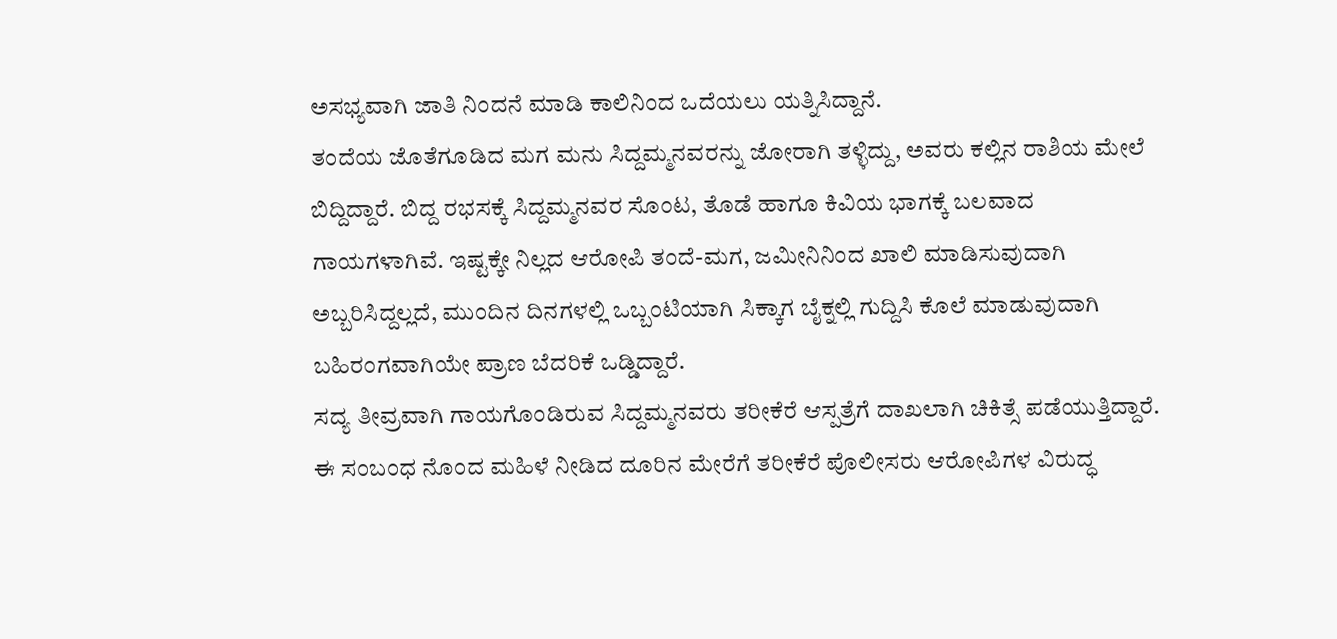ಅಸಭ್ಯವಾಗಿ ಜಾತಿ ನಿಂದನೆ ಮಾಡಿ ಕಾಲಿನಿಂದ ಒದೆಯಲು ಯತ್ನಿಸಿದ್ದಾನೆ.
ತಂದೆಯ ಜೊತೆಗೂಡಿದ ಮಗ ಮನು ಸಿದ್ದಮ್ಮನವರನ್ನು ಜೋರಾಗಿ ತಳ್ಳಿದ್ದು, ಅವರು ಕಲ್ಲಿನ ರಾಶಿಯ ಮೇಲೆ ಬಿದ್ದಿದ್ದಾರೆ. ಬಿದ್ದ ರಭಸಕ್ಕೆ ಸಿದ್ದಮ್ಮನವರ ಸೊಂಟ, ತೊಡೆ ಹಾಗೂ ಕಿವಿಯ ಭಾಗಕ್ಕೆ ಬಲವಾದ ಗಾಯಗಳಾಗಿವೆ. ಇಷ್ಟಕ್ಕೇ ನಿಲ್ಲದ ಆರೋಪಿ ತಂದೆ-ಮಗ, ಜಮೀನಿನಿಂದ ಖಾಲಿ ಮಾಡಿಸುವುದಾಗಿ ಅಬ್ಬರಿಸಿದ್ದಲ್ಲದೆ, ಮುಂದಿನ ದಿನಗಳಲ್ಲಿ ಒಬ್ಬಂಟಿಯಾಗಿ ಸಿಕ್ಕಾಗ ಬೈಕ್ನಲ್ಲಿ ಗುದ್ದಿಸಿ ಕೊಲೆ ಮಾಡುವುದಾಗಿ ಬಹಿರಂಗವಾಗಿಯೇ ಪ್ರಾಣ ಬೆದರಿಕೆ ಒಡ್ಡಿದ್ದಾರೆ.
ಸದ್ಯ ತೀವ್ರವಾಗಿ ಗಾಯಗೊಂಡಿರುವ ಸಿದ್ದಮ್ಮನವರು ತರೀಕೆರೆ ಆಸ್ಪತ್ರೆಗೆ ದಾಖಲಾಗಿ ಚಿಕಿತ್ಸೆ ಪಡೆಯುತ್ತಿದ್ದಾರೆ. ಈ ಸಂಬಂಧ ನೊಂದ ಮಹಿಳೆ ನೀಡಿದ ದೂರಿನ ಮೇರೆಗೆ ತರೀಕೆರೆ ಪೊಲೀಸರು ಆರೋಪಿಗಳ ವಿರುದ್ಧ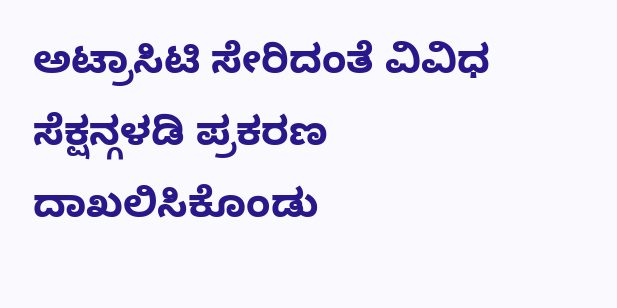ಅಟ್ರಾಸಿಟಿ ಸೇರಿದಂತೆ ವಿವಿಧ ಸೆಕ್ಷನ್ಗಳಡಿ ಪ್ರಕರಣ ದಾಖಲಿಸಿಕೊಂಡು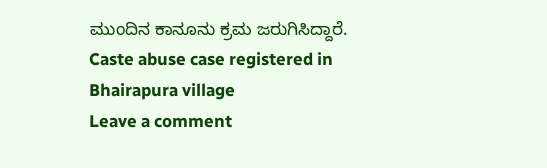ಮುಂದಿನ ಕಾನೂನು ಕ್ರಮ ಜರುಗಿಸಿದ್ದಾರೆ.
Caste abuse case registered in Bhairapura village
Leave a comment